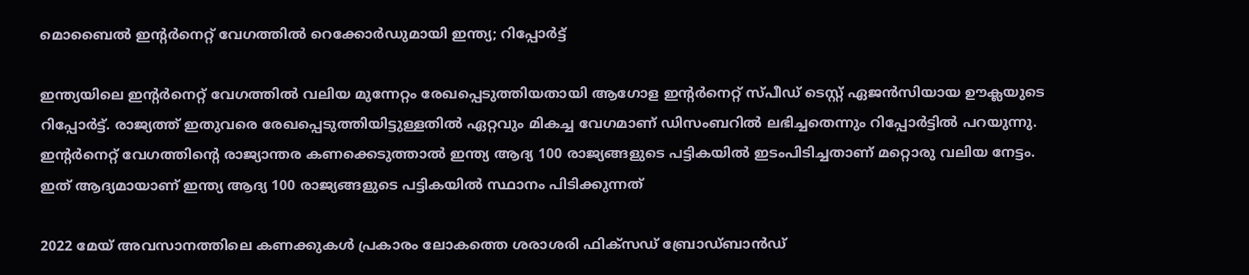മൊബൈല്‍ ഇന്റര്‍നെറ്റ് വേഗത്തില്‍ റെക്കോര്‍ഡുമായി ഇന്ത്യ; റിപ്പോര്‍ട്ട്‌

ഇന്ത്യയിലെ ഇന്റര്‍നെറ്റ് വേഗത്തില്‍ വലിയ മുന്നേറ്റം രേഖപ്പെടുത്തിയതായി ആഗോള ഇന്റര്‍നെറ്റ് സ്പീഡ് ടെസ്റ്റ് ഏജന്‍സിയായ ഊക്ലയുടെ റിപ്പോര്‍ട്ട്. രാജ്യത്ത് ഇതുവരെ രേഖപ്പെടുത്തിയിട്ടുള്ളതില്‍ ഏറ്റവും മികച്ച വേഗമാണ് ഡിസംബറില്‍ ലഭിച്ചതെന്നും റിപ്പോര്‍ട്ടില്‍ പറയുന്നു. ഇന്റര്‍നെറ്റ് വേഗത്തിന്റെ രാജ്യാന്തര കണക്കെടുത്താല്‍ ഇന്ത്യ ആദ്യ 100 രാജ്യങ്ങളുടെ പട്ടികയില്‍ ഇടംപിടിച്ചതാണ് മറ്റൊരു വലിയ നേട്ടം. ഇത് ആദ്യമായാണ് ഇന്ത്യ ആദ്യ 100 രാജ്യങ്ങളുടെ പട്ടികയില്‍ സ്ഥാനം പിടിക്കുന്നത്

2022 മേയ് അവസാനത്തിലെ കണക്കുകള്‍ പ്രകാരം ലോകത്തെ ശരാശരി ഫിക്‌സഡ് ബ്രോഡ്ബാന്‍ഡ്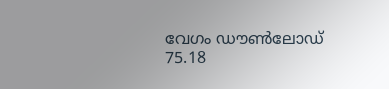വേഗം ഡൗണ്‍ലോഡ് 75.18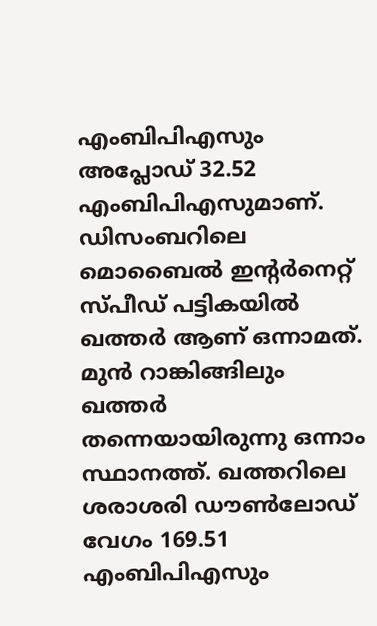എംബിപിഎസും അപ്ലോഡ് 32.52 എംബിപിഎസുമാണ്. ഡിസംബറിലെ മൊബൈല്‍ ഇന്റര്‍നെറ്റ് സ്പീഡ് പട്ടികയില്‍ ഖത്തര്‍ ആണ് ഒന്നാമത്. മുന്‍ റാങ്കിങ്ങിലും ഖത്തര്‍ തന്നെയായിരുന്നു ഒന്നാം സ്ഥാനത്ത്. ഖത്തറിലെ ശരാശരി ഡൗണ്‍ലോഡ് വേഗം 169.51 എംബിപിഎസും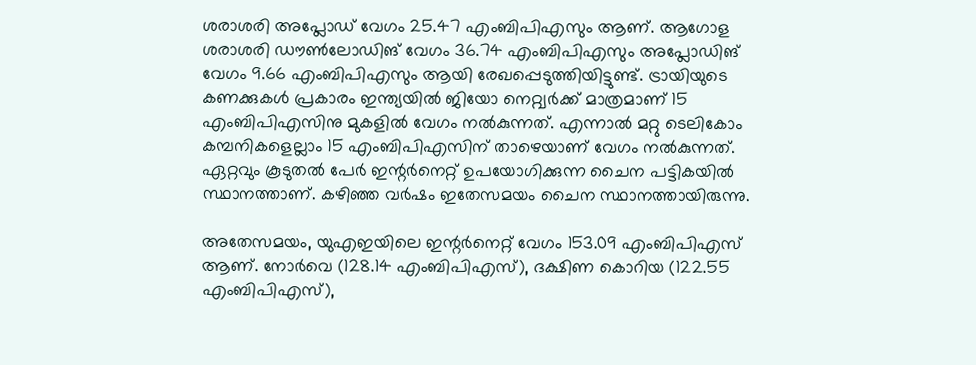ശരാശരി അപ്ലോഡ് വേഗം 25.47 എംബിപിഎസും ആണ്. ആഗോള ശരാശരി ഡൗണ്‍ലോഡിങ് വേഗം 36.74 എംബിപിഎസും അപ്ലോഡിങ് വേഗം 9.66 എംബിപിഎസും ആയി രേഖപ്പെടുത്തിയിട്ടുണ്ട്. ട്രായിയുടെ കണക്കുകള്‍ പ്രകാരം ഇന്ത്യയില്‍ ജിയോ നെറ്റ്വര്‍ക്ക് മാത്രമാണ് 15 എംബിപിഎസിനു മുകളില്‍ വേഗം നല്‍കുന്നത്. എന്നാല്‍ മറ്റു ടെലികോം കമ്പനികളെല്ലാം 15 എംബിപിഎസിന് താഴെയാണ് വേഗം നല്‍കുന്നത്. ഏറ്റവും കൂടുതല്‍ പേര്‍ ഇന്റര്‍നെറ്റ് ഉപയോഗിക്കുന്ന ചൈന പട്ടികയില്‍ സ്ഥാനത്താണ്. കഴിഞ്ഞ വര്‍ഷം ഇതേസമയം ചൈന സ്ഥാനത്തായിരുന്നു.

അതേസമയം, യുഎഇയിലെ ഇന്റര്‍നെറ്റ് വേഗം 153.09 എംബിപിഎസ് ആണ്. നോര്‍വെ (128.14 എംബിപിഎസ്), ദക്ഷിണ കൊറിയ (122.55 എംബിപിഎസ്),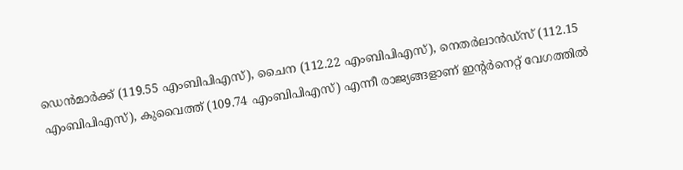ഡെന്‍മാര്‍ക്ക് (119.55 എംബിപിഎസ്), ചൈന (112.22 എംബിപിഎസ്), നെതര്‍ലാന്‍ഡ്‌സ് (112.15 എംബിപിഎസ്), കുവൈത്ത് (109.74 എംബിപിഎസ്) എന്നീ രാജ്യങ്ങളാണ് ഇന്റര്‍നെറ്റ് വേഗത്തില്‍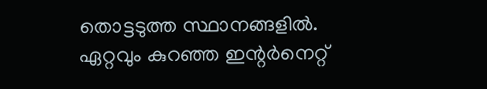തൊട്ടടുത്ത സ്ഥാനങ്ങളില്‍. ഏറ്റവും കുറഞ്ഞ ഇന്റര്‍നെറ്റ്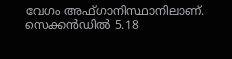വേഗം അഫ്ഗാനിസ്ഥാനിലാണ്. സെക്കന്‍ഡില്‍ 5.18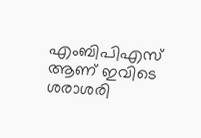എംബിപിഎസ് ആണ് ഇവിടെ ശരാശരി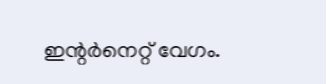ഇന്റര്‍നെറ്റ് വേഗം.